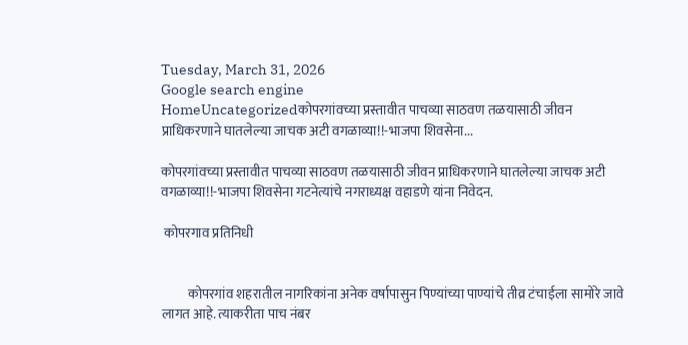Tuesday, March 31, 2026
Google search engine
HomeUncategorizedकोपरगांवच्या प्रस्तावीत पाचव्या साठवण तळयासाठी जीवन प्राधिकरणाने घातलेल्या जाचक अटी वगळाव्या!!-भाजपा शिवसेना...

कोपरगांवच्या प्रस्तावीत पाचव्या साठवण तळयासाठी जीवन प्राधिकरणाने घातलेल्या जाचक अटी वगळाव्या!!-भाजपा शिवसेना गटनेत्यांचे नगराध्यक्ष वहाडणे यांना निवेदन.

 कोपरगाव प्रतिनिधी


          कोपरगांव शहरातील नागरिकांना अनेक वर्षापासुन पिण्यांच्या पाण्यांचे तीव्र टंचाईला सामोरे जावे लागत आहे. त्याकरीता पाच नंबर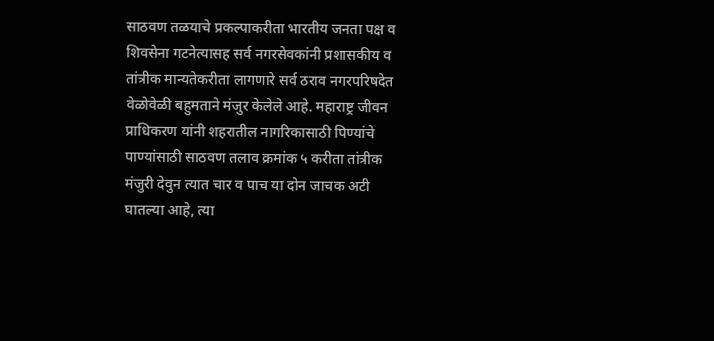साठवण तळयाचे प्रकल्पाकरीता भारतीय जनता पक्ष व शिवसेना गटनेत्यासह सर्व नगरसेवकांनी प्रशासकीय व तांत्रीक मान्यतेकरीता लागणारे सर्व ठराव नगरपरिषदेत वेळोवेळी बहुमताने मंजुर केलेले आहे. महाराष्ट्र जीवन प्राधिकरण यांनी शहरातील नागरिकासाठी पिण्यांचे पाण्यांसाठी साठवण तलाव क्रमांक ५ करीता तांत्रीक मंजुरी देवुन त्यात चार व पाच या दोन जाचक अटी घातल्या आहे, त्या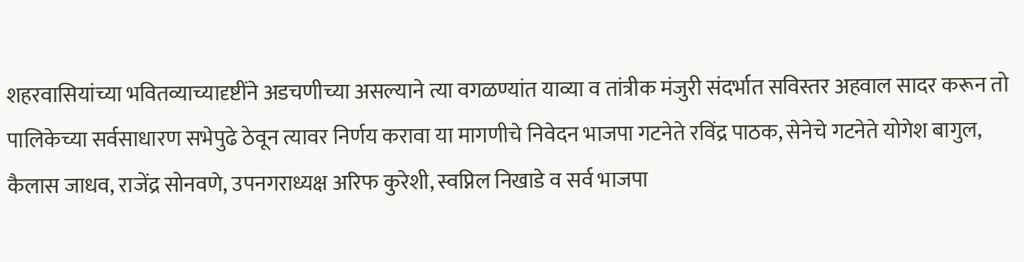शहरवासियांच्या भवितव्याच्यादृष्टींने अडचणीच्या असल्याने त्या वगळण्यांत याव्या व तांत्रीक मंजुरी संदर्भात सविस्तर अहवाल सादर करून तो पालिकेच्या सर्वसाधारण सभेपुढे ठेवून त्यावर निर्णय करावा या मागणीचे निवेदन भाजपा गटनेते रविंद्र पाठक, सेनेचे गटनेते योगेश बागुल, कैलास जाधव, राजेंद्र सोनवणे, उपनगराध्यक्ष अरिफ कुरेशी, स्वप्निल निखाडे व सर्व भाजपा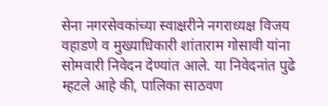सेना नगरसेवकांच्या स्वाक्षरीने नगराध्यक्ष विजय वहाडणे व मुख्याधिकारी शांताराम गोसावी यांना सोमवारी निवेदन देण्यांत आले. या निवेदनांत पुढे म्हटले आहे की, पालिका साठवण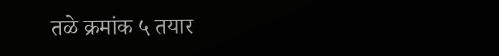तळे क्रमांक ५ तयार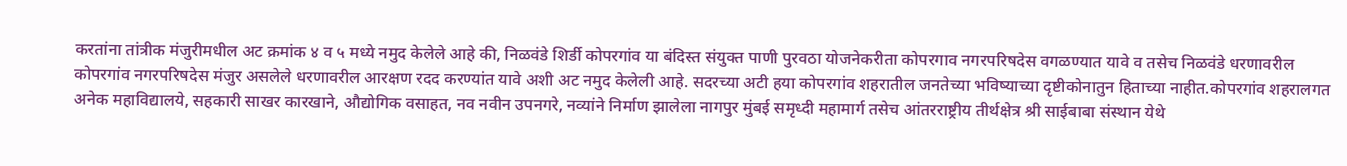करतांना तांत्रीक मंजुरीमधील अट क्रमांक ४ व ५ मध्ये नमुद केलेले आहे की, निळवंडे शिर्डी कोपरगांव या बंदिस्त संयुक्त पाणी पुरवठा योजनेकरीता कोपरगाव नगरपरिषदेस वगळण्यात यावे व तसेच निळवंडे धरणावरील कोपरगांव नगरपरिषदेस मंजुर असलेले धरणावरील आरक्षण रदद करण्यांत यावे अशी अट नमुद केलेली आहे. सदरच्या अटी हया कोपरगांव शहरातील जनतेच्या भविष्याच्या दृष्टीकोनातुन हिताच्या नाहीत.कोपरगांव शहरालगत अनेक महाविद्यालये, सहकारी साखर कारखाने, औद्योगिक वसाहत, नव नवीन उपनगरे, नव्यांने निर्माण झालेला नागपुर मुंबई समृध्दी महामार्ग तसेच आंतरराष्ट्रीय तीर्थक्षेत्र श्री साईबाबा संस्थान येथे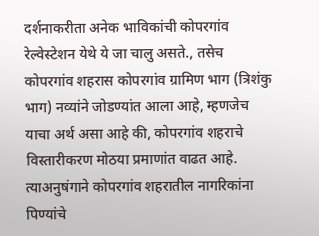दर्शनाकरीता अनेक भाविकांची कोपरगांव रेल्वेस्टेशन येथे ये जा चालु असते., तसेच कोपरगांव शहरास कोपरगांव ग्रामिण भाग (त्रिशंकु भाग) नव्यांने जोडण्यांत आला आहे, म्हणजेच याचा अर्थ असा आहे की, कोपरगांव शहराचे विस्तारीकरण मोठया प्रमाणांत वाढत आहे. त्याअनुषंगाने कोपरगांव शहरातील नागरिकांना पिण्यांचे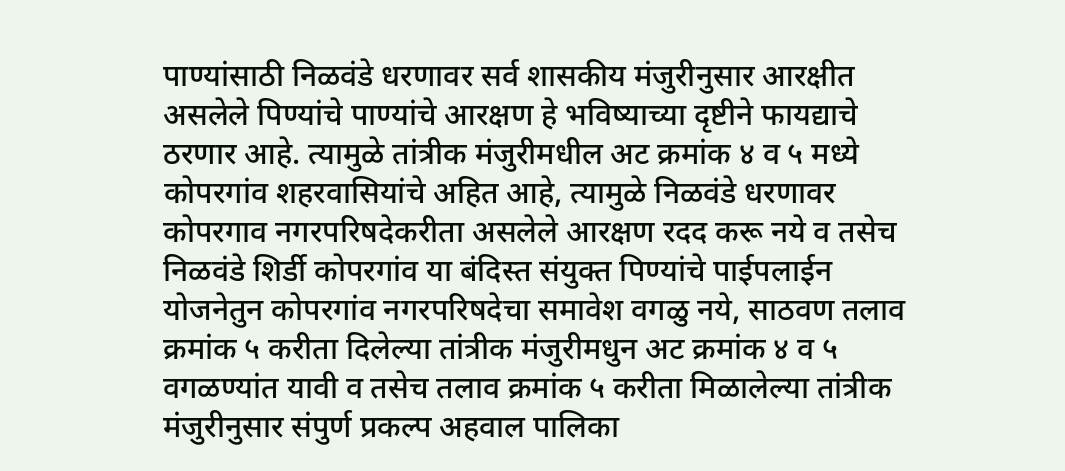पाण्यांसाठी निळवंडे धरणावर सर्व शासकीय मंजुरीनुसार आरक्षीत असलेले पिण्यांचे पाण्यांचे आरक्षण हे भविष्याच्या दृष्टीने फायद्याचे ठरणार आहे. त्यामुळे तांत्रीक मंजुरीमधील अट क्रमांक ४ व ५ मध्ये कोपरगांव शहरवासियांचे अहित आहे, त्यामुळे निळवंडे धरणावर कोपरगाव नगरपरिषदेकरीता असलेले आरक्षण रदद करू नये व तसेच निळवंडे शिर्डी कोपरगांव या बंदिस्त संयुक्त पिण्यांचे पाईपलाईन योजनेतुन कोपरगांव नगरपरिषदेचा समावेश वगळु नये, साठवण तलाव क्रमांक ५ करीता दिलेल्या तांत्रीक मंजुरीमधुन अट क्रमांक ४ व ५ वगळण्यांत यावी व तसेच तलाव क्रमांक ५ करीता मिळालेल्या तांत्रीक मंजुरीनुसार संपुर्ण प्रकल्प अहवाल पालिका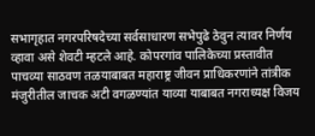सभागृहात नगरपरिषदेच्या सर्वसाधारण सभेपुढे ठेवुन त्यावर निर्णय व्हावा असे शेवटी म्हटले आहे. कोपरगांव पालिकेच्या प्रस्तावीत पाचव्या साठवण तळयाबाबत महाराष्ट्र जीवन प्राधिकरणांने तांत्रीक मंजुरीतील जाचक अटी वगळण्यांत याव्या याबाबत नगराध्यक्ष विजय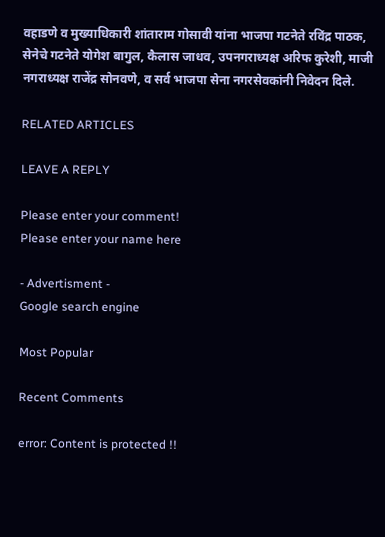वहाडणे व मुख्याधिकारी शांताराम गोसावी यांना भाजपा गटनेते रविंद्र पाठक, सेनेचे गटनेते योगेश बागुल, कैलास जाधव, उपनगराध्यक्ष अरिफ कुरेशी, माजी नगराध्यक्ष राजेंद्र सोनवणे, व सर्व भाजपा सेना नगरसेवकांनी निवेदन दिले.

RELATED ARTICLES

LEAVE A REPLY

Please enter your comment!
Please enter your name here

- Advertisment -
Google search engine

Most Popular

Recent Comments

error: Content is protected !!